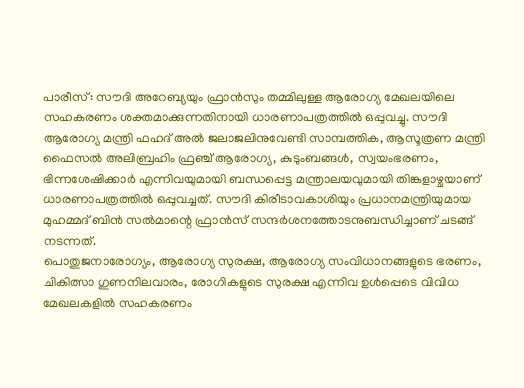പാരീസ്: സൗദി അറേബ്യയും ഫ്രാൻസും തമ്മിലുള്ള ആരോഗ്യ മേഖലയിലെ സഹകരണം ശക്തമാക്കുന്നതിനായി ധാരണാപത്രത്തിൽ ഒപ്പുവച്ചു. സൗദി ആരോഗ്യ മന്ത്രി ഫഹദ് അൽ ജലാജലിനുവേണ്ടി സാമ്പത്തിക, ആസൂത്രണ മന്ത്രി ഫൈസൽ അലിബ്രഹിം ഫ്രഞ്ച് ആരോഗ്യ, കുടുംബങ്ങൾ, സ്വയംഭരണം, ഭിന്നശേഷിക്കാർ എന്നിവയുമായി ബന്ധപ്പെട്ട മന്ത്രാലയവുമായി തിങ്കളാഴ്ചയാണ് ധാരണാപത്രത്തിൽ ഒപ്പുവച്ചത്. സൗദി കിരീടാവകാശിയും പ്രധാനമന്ത്രിയുമായ മുഹമ്മദ് ബിൻ സൽമാന്റെ ഫ്രാൻസ് സന്ദർശനത്തോടനുബന്ധിച്ചാണ് ചടങ്ങ് നടന്നത്.
പൊതുജനാരോഗ്യം, ആരോഗ്യ സുരക്ഷ, ആരോഗ്യ സംവിധാനങ്ങളുടെ ഭരണം, ചികിത്സാ ഗുണനിലവാരം, രോഗികളുടെ സുരക്ഷ എന്നിവ ഉൾപ്പെടെ വിവിധ മേഖലകളിൽ സഹകരണം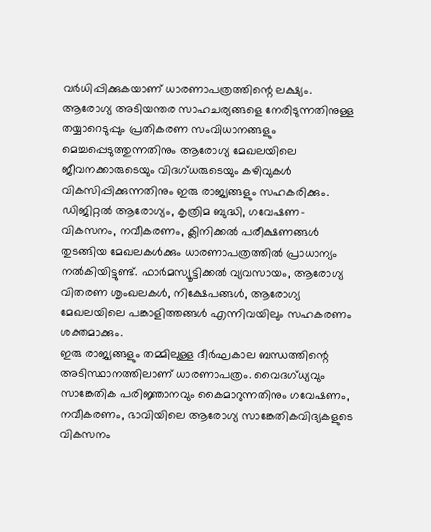വർധിപ്പിക്കുകയാണ് ധാരണാപത്രത്തിന്റെ ലക്ഷ്യം. ആരോഗ്യ അടിയന്തര സാഹചര്യങ്ങളെ നേരിടുന്നതിനുള്ള തയ്യാറെടുപ്പും പ്രതികരണ സംവിധാനങ്ങളും മെച്ചപ്പെടുത്തുന്നതിനും ആരോഗ്യ മേഖലയിലെ ജീവനക്കാരുടെയും വിദഗ്ധരുടെയും കഴിവുകൾ വികസിപ്പിക്കുന്നതിനും ഇരു രാജ്യങ്ങളും സഹകരിക്കും.
ഡിജിറ്റൽ ആരോഗ്യം, കൃത്രിമ ബുദ്ധി, ഗവേഷണ-വികസനം, നവീകരണം, ക്ലിനിക്കൽ പരീക്ഷണങ്ങൾ തുടങ്ങിയ മേഖലകൾക്കും ധാരണാപത്രത്തിൽ പ്രാധാന്യം നൽകിയിട്ടുണ്ട്. ഫാർമസ്യൂട്ടിക്കൽ വ്യവസായം, ആരോഗ്യ വിതരണ ശൃംഖലകൾ, നിക്ഷേപങ്ങൾ, ആരോഗ്യ മേഖലയിലെ പങ്കാളിത്തങ്ങൾ എന്നിവയിലും സഹകരണം ശക്തമാക്കും.
ഇരു രാജ്യങ്ങളും തമ്മിലുള്ള ദീർഘകാല ബന്ധത്തിന്റെ അടിസ്ഥാനത്തിലാണ് ധാരണാപത്രം. വൈദഗ്ധ്യവും സാങ്കേതിക പരിജ്ഞാനവും കൈമാറുന്നതിനും ഗവേഷണം, നവീകരണം, ഭാവിയിലെ ആരോഗ്യ സാങ്കേതികവിദ്യകളുടെ വികസനം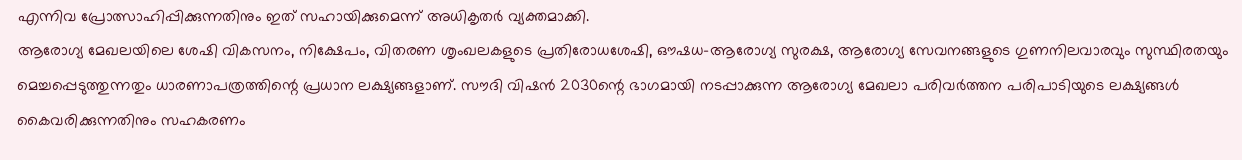എന്നിവ പ്രോത്സാഹിപ്പിക്കുന്നതിനും ഇത് സഹായിക്കുമെന്ന് അധികൃതർ വ്യക്തമാക്കി.
ആരോഗ്യ മേഖലയിലെ ശേഷി വികസനം, നിക്ഷേപം, വിതരണ ശൃംഖലകളുടെ പ്രതിരോധശേഷി, ഔഷധ-ആരോഗ്യ സുരക്ഷ, ആരോഗ്യ സേവനങ്ങളുടെ ഗുണനിലവാരവും സുസ്ഥിരതയും മെച്ചപ്പെടുത്തുന്നതും ധാരണാപത്രത്തിന്റെ പ്രധാന ലക്ഷ്യങ്ങളാണ്. സൗദി വിഷൻ 2030ന്റെ ഭാഗമായി നടപ്പാക്കുന്ന ആരോഗ്യ മേഖലാ പരിവർത്തന പരിപാടിയുടെ ലക്ഷ്യങ്ങൾ കൈവരിക്കുന്നതിനും സഹകരണം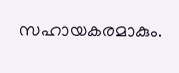സഹായകരമാകും.